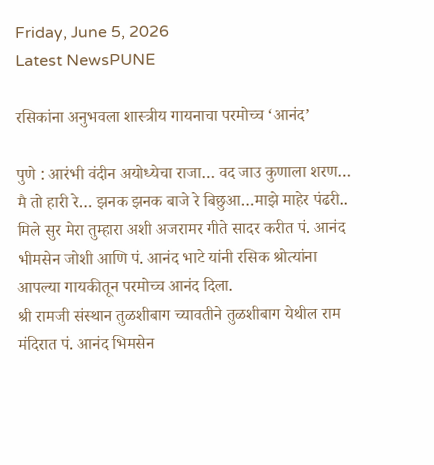Friday, June 5, 2026
Latest NewsPUNE

रसिकांना अनुभवला शास्त्रीय गायनाचा परमोच्च ‘आनंद’

पुणे : आरंभी वंदीन अयोध्येचा राजा… वद जाउ कुणाला शरण… मै तो हारी रे… झनक झनक बाजे रे बिछुआ…माझे माहेर पंढरी.. मिले सुर मेरा तुम्हारा अशी अजरामर गीते सादर करीत पं. आनंद भीमसेन जोशी आणि पं. आनंद भाटे यांनी रसिक श्रोत्यांना आपल्या गायकीतून परमोच्च आनंद दिला.
श्री रामजी संस्थान तुळशीबाग च्यावतीने तुळशीबाग येथील राम मंदिरात पं. आनंद भिमसेन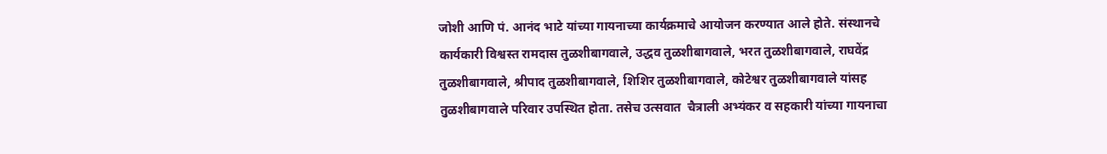जोशी आणि पं. आनंद भाटे यांच्या गायनाच्या कार्यक्रमाचे आयोजन करण्यात आले होते. संस्थानचे कार्यकारी विश्वस्त रामदास तुळशीबागवाले, उद्धव तुळशीबागवाले, भरत तुळशीबागवाले, राघवेंद्र तुळशीबागवाले, श्रीपाद तुळशीबागवाले, शिशिर तुळशीबागवाले, कोटेश्वर तुळशीबागवाले यांसह तुळशीबागवाले परिवार उपस्थित होता. तसेच उत्सवात  चैत्राली अभ्यंकर व सहकारी यांच्या गायनाचा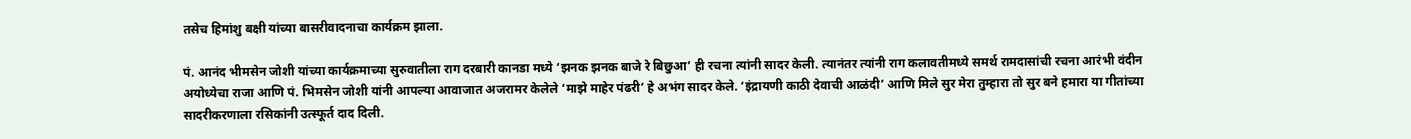तसेच हिमांशु बक्षी यांच्या बासरीवादनाचा कार्यक्रम झाला.

पं. आनंद भीमसेन जोशी यांच्या कार्यक्रमाच्या सुरुवातीला राग दरबारी कानडा मध्ये ‘झनक झनक बाजे रे बिछुआ’ ही रचना त्यांनी सादर केली. त्यानंतर त्यांनी राग कलावतीमध्ये समर्थ रामदासांची रचना आरंभी वंदीन अयोध्येचा राजा आणि पं. भिमसेन जोशी यांनी आपल्या आवाजात अजरामर केलेले ‘माझे माहेर पंढरी’ हे अभंग सादर केले. ‘इंद्रायणी काठी देवाची आळंदी’ आणि मिले सुर मेरा तुम्हारा तो सुर बने हमारा या गीतांच्या सादरीकरणाला रसिकांनी उत्स्फूर्त दाद दिली.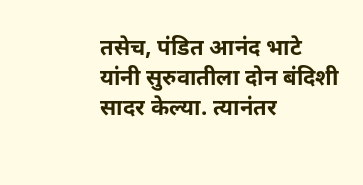तसेच, पंडित आनंद भाटे यांनी सुरुवातीला दोन बंदिशी सादर केल्या. त्यानंतर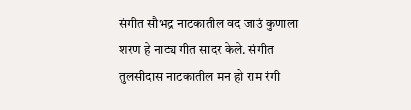संगीत सौभद्र नाटकातील वद जाउं कुणाला शरण हे नाट्य गीत सादर केले. संगीत तुलसीदास नाटकातील मन हो राम रंगी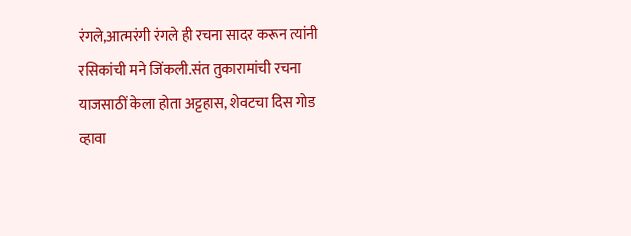रंगले,आत्मरंगी रंगले ही रचना सादर करून त्यांनी रसिकांची मने जिंकली.संत तुकारामांची रचना याजसाठीं केला होता अट्टहास, शेवटचा दिस गोड व्हावा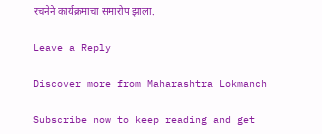रचनेने कार्यक्रमाचा समारोप झाला.

Leave a Reply

Discover more from Maharashtra Lokmanch

Subscribe now to keep reading and get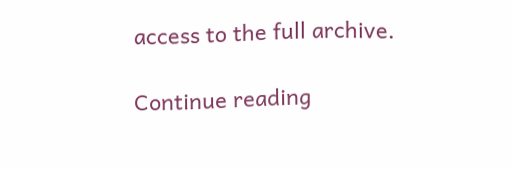access to the full archive.

Continue reading